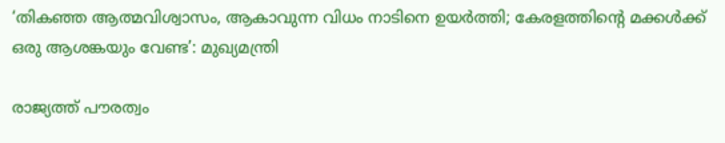‘തികഞ്ഞ ആത്മവിശ്വാസം, ആകാവുന്ന വിധം നാടിനെ ഉയർത്തി; കേരളത്തിന്റെ മക്കൾക്ക് ഒരു ആശങ്കയും വേണ്ട’: മുഖ്യമന്ത്രി

രാജ്യത്ത് പൗരത്വം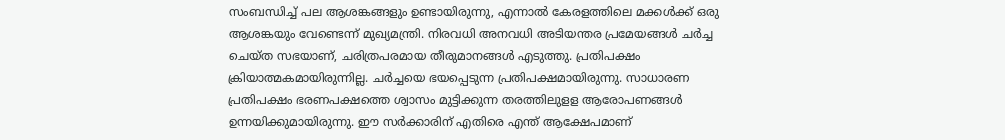സംബന്ധിച്ച് പല ആശങ്കങ്ങളും ഉണ്ടായിരുന്നു, എന്നാൽ കേരളത്തിലെ മക്കൾക്ക് ഒരു ആശങ്കയും വേണ്ടെന്ന് മുഖ്യമന്ത്രി. നിരവധി അനവധി അടിയന്തര പ്രമേയങ്ങൾ ചർച്ച ചെയ്ത സഭയാണ്, ചരിത്രപരമായ തീരുമാനങ്ങൾ എടുത്തു. പ്രതിപക്ഷം ക്രിയാത്മകമായിരുന്നില്ല. ചർച്ചയെ ഭയപ്പെടുന്ന പ്രതിപക്ഷമായിരുന്നു. സാധാരണ പ്രതിപക്ഷം ഭരണപക്ഷത്തെ ശ്വാസം മുട്ടിക്കുന്ന തരത്തിലുളള ആരോപണങ്ങൾ ഉന്നയിക്കുമായിരുന്നു. ഈ സർക്കാരിന് എതിരെ എന്ത് ആക്ഷേപമാണ്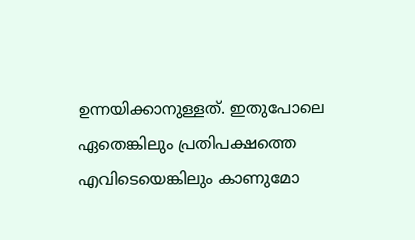ഉന്നയിക്കാനുള്ളത്. ഇതുപോലെ ഏതെങ്കിലും പ്രതിപക്ഷത്തെ എവിടെയെങ്കിലും കാണുമോ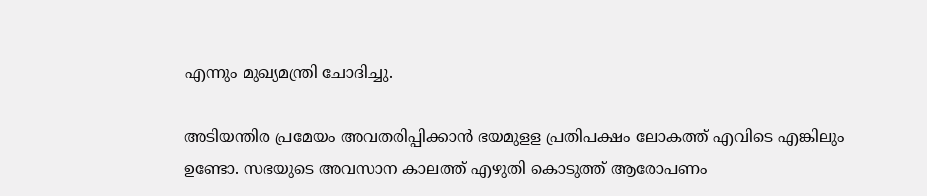എന്നും മുഖ്യമന്ത്രി ചോദിച്ചു.

അടിയന്തിര പ്രമേയം അവതരിപ്പിക്കാൻ ഭയമുളള പ്രതിപക്ഷം ലോകത്ത് എവിടെ എങ്കിലും ഉണ്ടോ. സഭയുടെ അവസാന കാലത്ത് എഴുതി കൊടുത്ത് ആരോപണം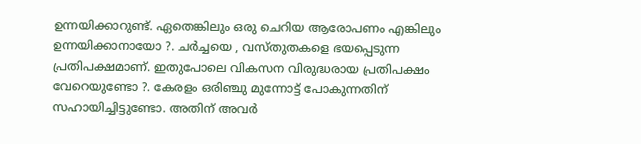ഉന്നയിക്കാറുണ്ട്. ഏതെങ്കിലും ഒരു ചെറിയ ആരോപണം എങ്കിലും ഉന്നയിക്കാനായോ ?. ചർച്ചയെ , വസ്തുതകളെ ഭയപ്പെടുന്ന പ്രതിപക്ഷമാണ്. ഇതുപോലെ വികസന വിരുദ്ധരായ പ്രതിപക്ഷം വേറെയുണ്ടോ ?. കേരളം ഒരിഞ്ചു മുന്നോട്ട് പോകുന്നതിന് സഹായിച്ചിട്ടുണ്ടോ. അതിന് അവർ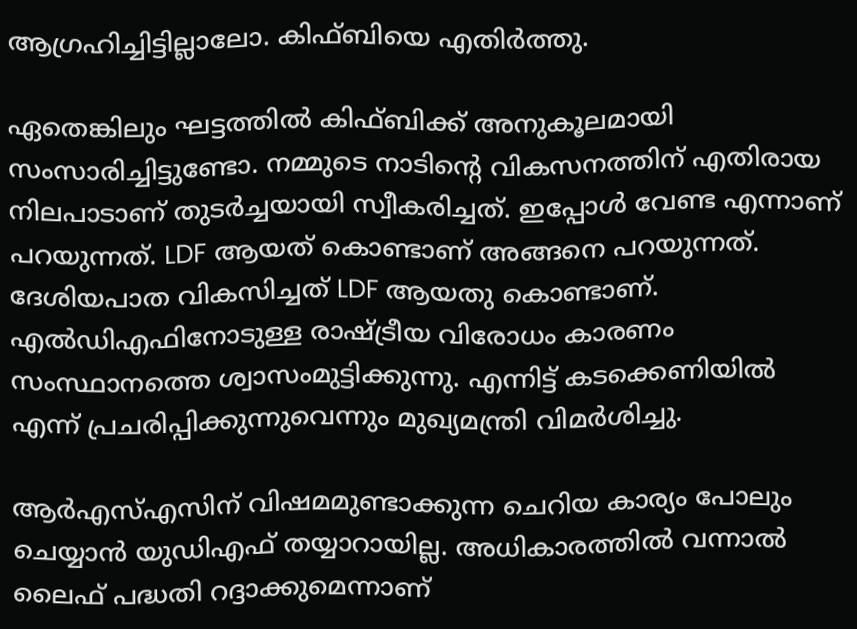ആഗ്രഹിച്ചിട്ടില്ലാലോ. കിഫ്ബിയെ എതിർത്തു.

ഏതെങ്കിലും ഘട്ടത്തിൽ കിഫ്ബിക്ക് അനുകൂലമായി സംസാരിച്ചിട്ടുണ്ടോ. നമ്മുടെ നാടിൻ്റെ വികസനത്തിന് എതിരായ നിലപാടാണ് തുടർച്ചയായി സ്വീകരിച്ചത്. ഇപ്പോൾ വേണ്ട എന്നാണ് പറയുന്നത്. LDF ആയത് കൊണ്ടാണ് അങ്ങനെ പറയുന്നത്. ദേശിയപാത വികസിച്ചത് LDF ആയതു കൊണ്ടാണ്. എൽഡിഎഫിനോടുള്ള രാഷ്ട്രീയ വിരോധം കാരണം സംസ്ഥാനത്തെ ശ്വാസംമുട്ടിക്കുന്നു. എന്നിട്ട് കടക്കെണിയിൽ എന്ന് പ്രചരിപ്പിക്കുന്നുവെന്നും മുഖ്യമന്ത്രി വിമർശിച്ചു.

ആർഎസ്എസിന് വിഷമമുണ്ടാക്കുന്ന ചെറിയ കാര്യം പോലും ചെയ്യാൻ യുഡിഎഫ് തയ്യാറായില്ല. അധികാരത്തിൽ വന്നാൽ ലൈഫ് പദ്ധതി റദ്ദാക്കുമെന്നാണ്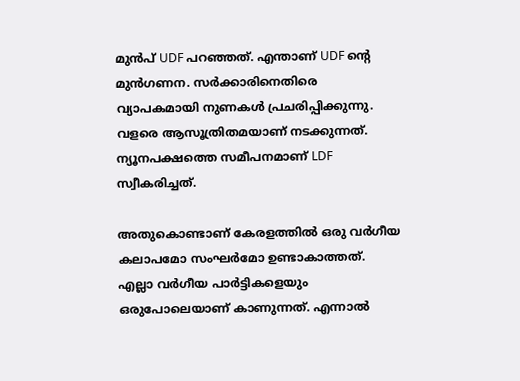മുൻപ് UDF പറഞ്ഞത്. എന്താണ് UDF ൻ്റെ മുൻഗണന. സർക്കാരിനെതിരെ വ്യാപകമായി നുണകൾ പ്രചരിപ്പിക്കുന്നു. വളരെ ആസൂത്രിതമയാണ് നടക്കുന്നത്. ന്യൂനപക്ഷത്തെ സമീപനമാണ് LDF സ്വീകരിച്ചത്.

അതുകൊണ്ടാണ് കേരളത്തിൽ ഒരു വർഗീയ കലാപമോ സംഘർമോ ഉണ്ടാകാത്തത്. എല്ലാ വർഗീയ പാർട്ടികളെയും ഒരുപോലെയാണ് കാണുന്നത്. എന്നാൽ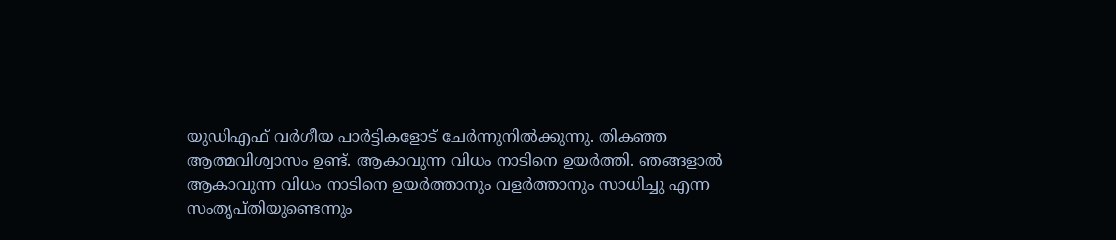യുഡിഎഫ് വർഗീയ പാർട്ടികളോട് ചേർന്നുനിൽക്കുന്നു. തികഞ്ഞ ആത്മവിശ്വാസം ഉണ്ട്. ആകാവുന്ന വിധം നാടിനെ ഉയർത്തി. ഞങ്ങളാൽ ആകാവുന്ന വിധം നാടിനെ ഉയർത്താനും വളർത്താനും സാധിച്ചു എന്ന സംതൃപ്തിയുണ്ടെന്നും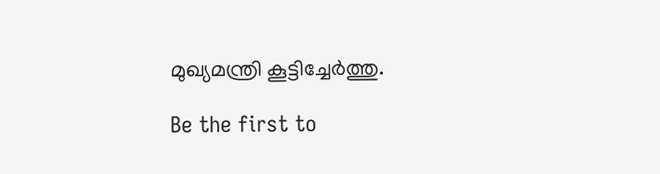മുഖ്യമന്ത്രി കൂട്ടിച്ചേർത്തു.

Be the first to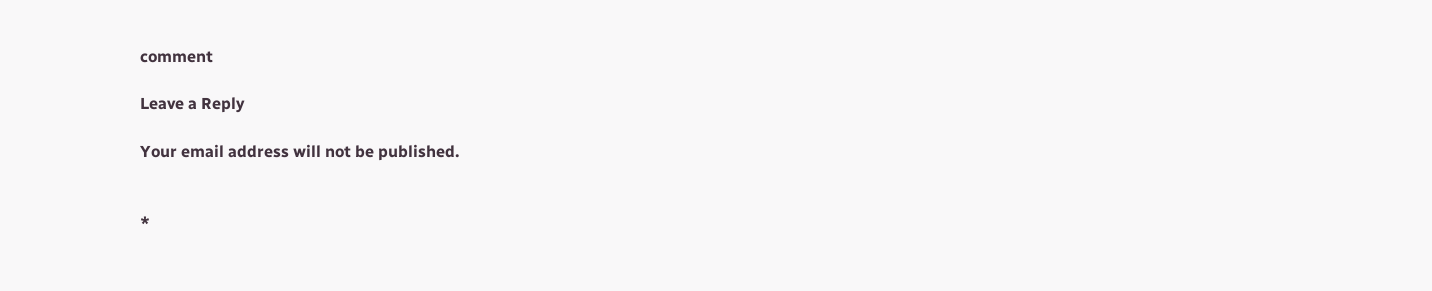comment

Leave a Reply

Your email address will not be published.


*